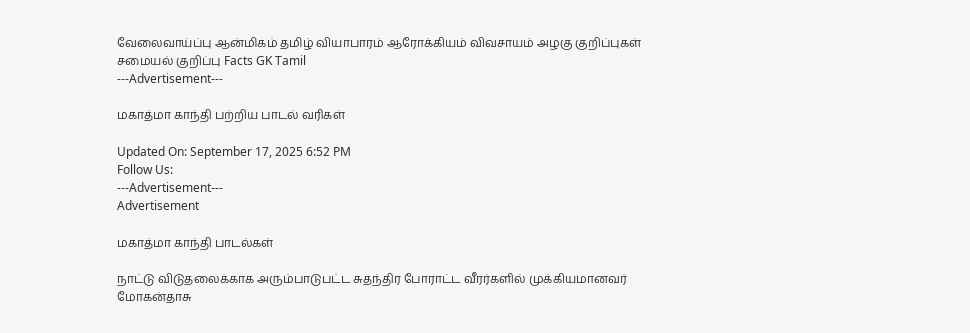வேலைவாய்ப்பு ஆன்மிகம் தமிழ் வியாபாரம் ஆரோக்கியம் விவசாயம் அழகு குறிப்புகள் சமையல் குறிப்பு Facts GK Tamil
---Advertisement---

மகாத்மா காந்தி பற்றிய பாடல் வரிகள்

Updated On: September 17, 2025 6:52 PM
Follow Us:
---Advertisement---
Advertisement

மகாத்மா காந்தி பாடல்கள்

நாட்டு விடுதலைக்காக அரும்பாடுபட்ட சுதந்திர போராட்ட வீரர்களில் முக்கியமானவர் மோகன்தாசு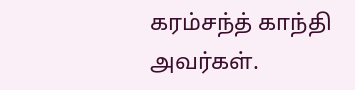கரம்சந்த் காந்தி அவர்கள்.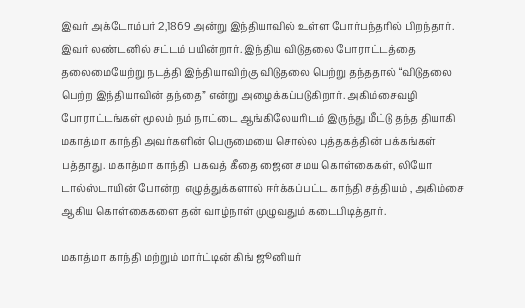இவர் அக்டோம்பர் 2,1869 அன்று இந்தியாவில் உள்ள போர்பந்தரில் பிறந்தார். இவர் லண்டனில் சட்டம் பயின்றார். இந்திய விடுதலை போராட்டத்தை தலைமையேற்று நடத்தி இந்தியாவிற்கு விடுதலை பெற்று தந்ததால் “விடுதலை பெற்ற இந்தியாவின் தந்தை” என்று அழைக்கப்படுகிறார். அகிம்சைவழி போராட்டங்கள் மூலம் நம் நாட்டை ஆங்கிலேயரிடம் இருந்து மீட்டு தந்த தியாகி மகாத்மா காந்தி அவர்களின் பெருமையை சொல்ல புத்தகத்தின் பக்கங்கள் பத்தாது. மகாத்மா காந்தி  பகவத் கீதை ஜைன சமய கொள்கைகள், லியோ டால்ஸ்டாயின் போன்ற  எழுத்துக்களால் ஈர்க்கப்பட்ட காந்தி சத்தியம் , அகிம்சை ஆகிய கொள்கைகளை தன் வாழ்நாள் முழுவதும் கடைபிடித்தார்.

மகாத்மா காந்தி மற்றும் மார்ட்டின் கிங் ஜூனியர்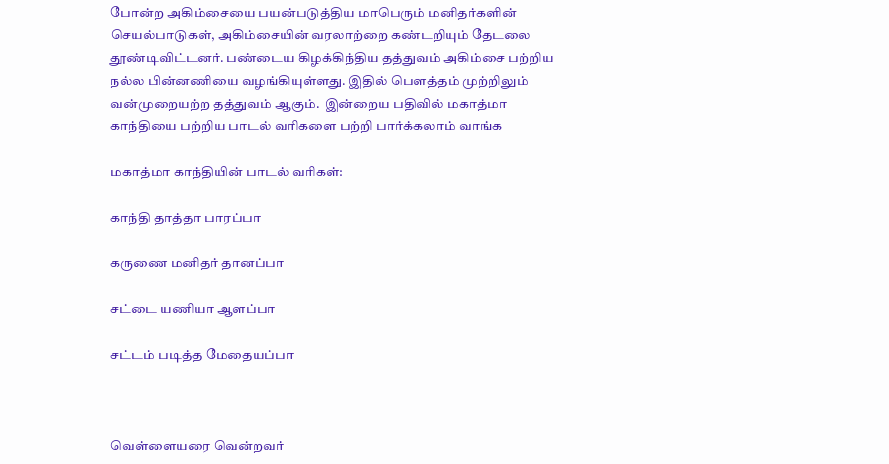போன்ற அகிம்சையை பயன்படுத்திய மாபெரும் மனிதர்களின் செயல்பாடுகள், அகிம்சையின் வரலாற்றை கண்டறியும் தேடலை தூண்டிவிட்டனர். பண்டைய கிழக்கிந்திய தத்துவம் அகிம்சை பற்றிய நல்ல பின்னணியை வழங்கியுள்ளது. இதில் பௌத்தம் முற்றிலும் வன்முறையற்ற தத்துவம் ஆகும்.  இன்றைய பதிவில் மகாத்மா காந்தியை பற்றிய பாடல் வரிகளை பற்றி பார்க்கலாம் வாங்க

மகாத்மா காந்தியின் பாடல் வரிகள்:

காந்தி தாத்தா பாரப்பா

கருணை மனிதர் தானப்பா

சட்டை யணியா ஆளப்பா

சட்டம் படித்த மேதையப்பா



வெள்ளையரை வென்றவர்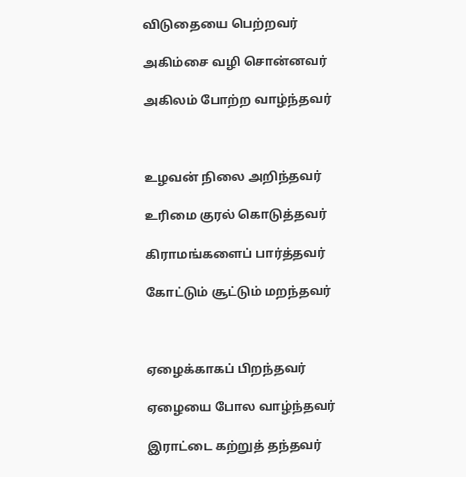விடுதையை பெற்றவர்

அகிம்சை வழி சொன்னவர்

அகிலம் போற்ற வாழ்ந்தவர்



உழவன் நிலை அறிந்தவர்

உரிமை குரல் கொடுத்தவர்

கிராமங்களைப் பார்த்தவர்

கோட்டும் சூட்டும் மறந்தவர்



ஏழைக்காகப் பிறந்தவர்

ஏழையை போல வாழ்ந்தவர்

இராட்டை கற்றுத் தந்தவர்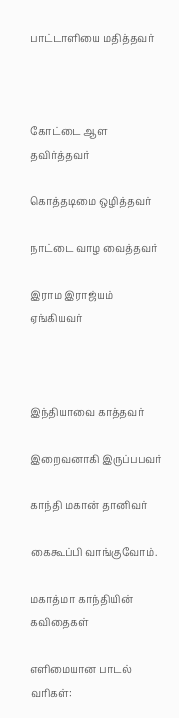பாட்டாளியை மதித்தவர்



கோட்டை ஆள தவிர்த்தவர்

கொத்தடிமை ஒழித்தவர்

நாட்டை வாழ வைத்தவர்

இராம இராஜ்யம் ஏங்கியவர்



இந்தியாவை காத்தவர்

இறைவனாகி இருப்பபவர்

காந்தி மகான் தானிவர்

கைகூப்பி வாங்குவோம்.

மகாத்மா காந்தியின் கவிதைகள்

எளிமையான பாடல் வரிகள்: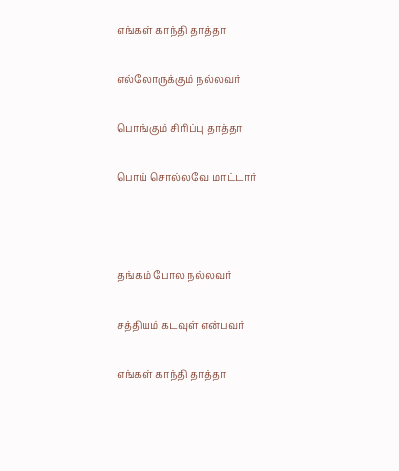எங்கள் காந்தி தாத்தா

எல்லோருக்கும் நல்லவர்

பொங்கும் சிரிப்பு தாத்தா

பொய் சொல்லவே மாட்டார்



தங்கம் போல நல்லவர்

சத்தியம் கடவுள் என்பவர்

எங்கள் காந்தி தாத்தா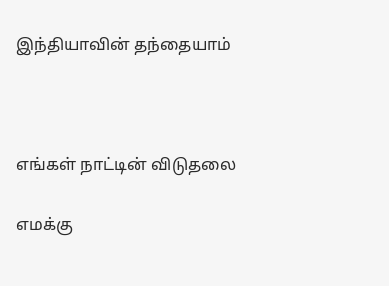இந்தியாவின் தந்தையாம்



எங்கள் நாட்டின் விடுதலை

எமக்கு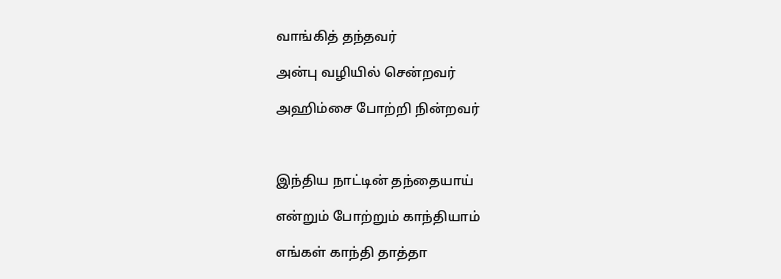வாங்கித் தந்தவர்

அன்பு வழியில் சென்றவர்

அஹிம்சை போற்றி நின்றவர்



இந்திய நாட்டின் தந்தையாய்

என்றும் போற்றும் காந்தியாம்

எங்கள் காந்தி தாத்தா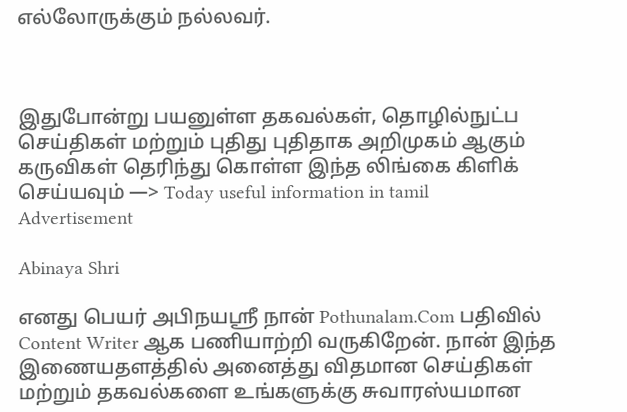எல்லோருக்கும் நல்லவர்.



இதுபோன்று பயனுள்ள தகவல்கள், தொழில்நுட்ப செய்திகள் மற்றும் புதிது புதிதாக அறிமுகம் ஆகும் கருவிகள் தெரிந்து கொள்ள இந்த லிங்கை கிளிக் செய்யவும் —> Today useful information in tamil
Advertisement

Abinaya Shri

எனது பெயர் அபிநயஸ்ரீ நான் Pothunalam.Com பதிவில் Content Writer ஆக பணியாற்றி வருகிறேன். நான் இந்த இணையதளத்தில் அனைத்து விதமான செய்திகள் மற்றும் தகவல்களை உங்களுக்கு சுவாரஸ்யமான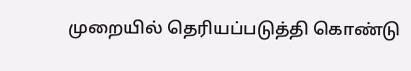முறையில் தெரியப்படுத்தி கொண்டு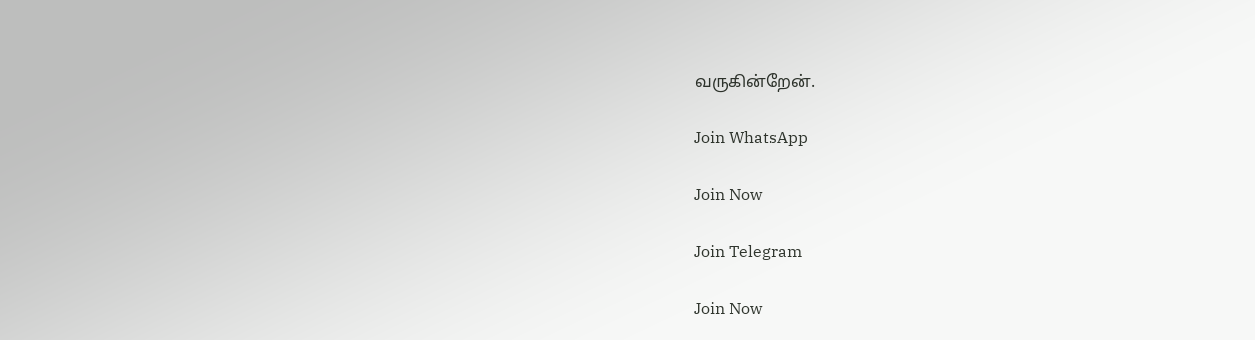வருகின்றேன்.

Join WhatsApp

Join Now

Join Telegram

Join Now